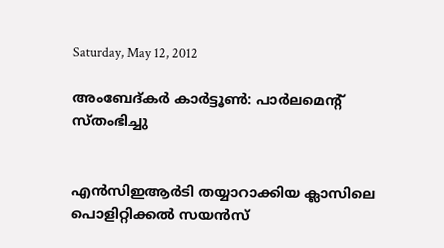Saturday, May 12, 2012

അംബേദ്കര്‍ കാര്‍ട്ടൂണ്‍: പാര്‍ലമെന്റ് സ്തംഭിച്ചു


എന്‍സിഇആര്‍ടി തയ്യാറാക്കിയ ക്ലാസിലെ പൊളിറ്റിക്കല്‍ സയന്‍സ്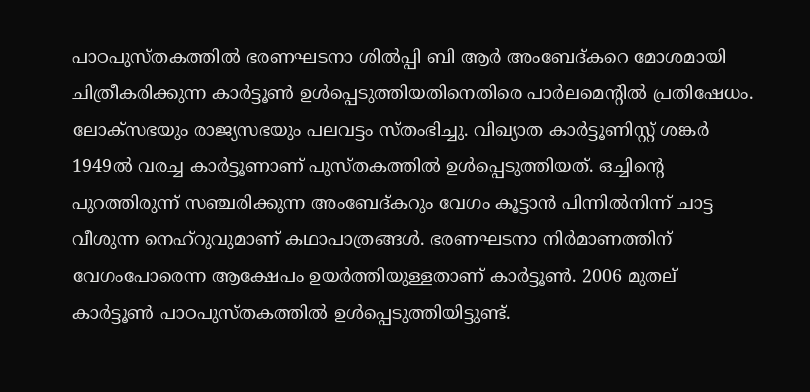പാഠപുസ്തകത്തില്‍ ഭരണഘടനാ ശില്‍പ്പി ബി ആര്‍ അംബേദ്കറെ മോശമായി ചിത്രീകരിക്കുന്ന കാര്‍ട്ടൂണ്‍ ഉള്‍പ്പെടുത്തിയതിനെതിരെ പാര്‍ലമെന്റില്‍ പ്രതിഷേധം. ലോക്സഭയും രാജ്യസഭയും പലവട്ടം സ്തംഭിച്ചു. വിഖ്യാത കാര്‍ട്ടൂണിസ്റ്റ് ശങ്കര്‍ 1949ല്‍ വരച്ച കാര്‍ട്ടൂണാണ് പുസ്തകത്തില്‍ ഉള്‍പ്പെടുത്തിയത്. ഒച്ചിന്റെ പുറത്തിരുന്ന് സഞ്ചരിക്കുന്ന അംബേദ്കറും വേഗം കൂട്ടാന്‍ പിന്നില്‍നിന്ന് ചാട്ട വീശുന്ന നെഹ്റുവുമാണ് കഥാപാത്രങ്ങള്‍. ഭരണഘടനാ നിര്‍മാണത്തിന് വേഗംപോരെന്ന ആക്ഷേപം ഉയര്‍ത്തിയുള്ളതാണ് കാര്‍ട്ടൂണ്‍. 2006 മുതല് കാര്‍ട്ടൂണ്‍ പാഠപുസ്തകത്തില്‍ ഉള്‍പ്പെടുത്തിയിട്ടുണ്ട്.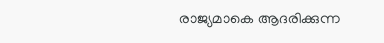രാജ്യമാകെ ആദരിക്കുന്ന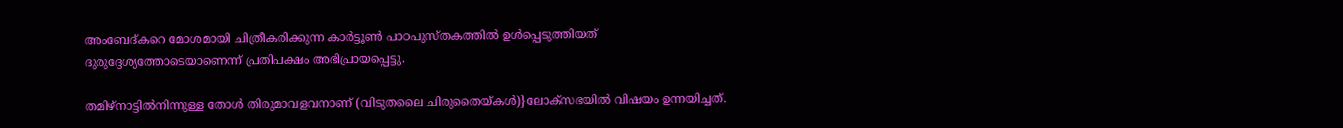അംബേദ്കറെ മോശമായി ചിത്രീകരിക്കുന്ന കാര്‍ട്ടൂണ്‍ പാഠപുസ്തകത്തില്‍ ഉള്‍പ്പെടുത്തിയത് ദുരുദ്ദേശ്യത്തോടെയാണെന്ന് പ്രതിപക്ഷം അഭിപ്രായപ്പെട്ടു.

തമിഴ്നാട്ടില്‍നിന്നുള്ള തോള്‍ തിരുമാവളവനാണ് (വിടുതലൈ ചിരുതൈയ്കള്‍)}ലോക്സഭയില്‍ വിഷയം ഉന്നയിച്ചത്.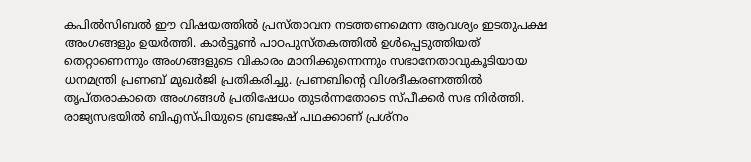കപില്‍സിബല്‍ ഈ വിഷയത്തില്‍ പ്രസ്താവന നടത്തണമെന്ന ആവശ്യം ഇടതുപക്ഷ അംഗങ്ങളും ഉയര്‍ത്തി. കാര്‍ട്ടൂണ്‍ പാഠപുസ്തകത്തില്‍ ഉള്‍പ്പെടുത്തിയത് തെറ്റാണെന്നും അംഗങ്ങളുടെ വികാരം മാനിക്കുന്നെന്നും സഭാനേതാവുകൂടിയായ ധനമന്ത്രി പ്രണബ് മുഖര്‍ജി പ്രതികരിച്ചു. പ്രണബിന്റെ വിശദീകരണത്തില്‍ തൃപ്തരാകാതെ അംഗങ്ങള്‍ പ്രതിഷേധം തുടര്‍ന്നതോടെ സ്പീക്കര്‍ സഭ നിര്‍ത്തി. രാജ്യസഭയില്‍ ബിഎസ്പിയുടെ ബ്രജേഷ് പഥക്കാണ് പ്രശ്നം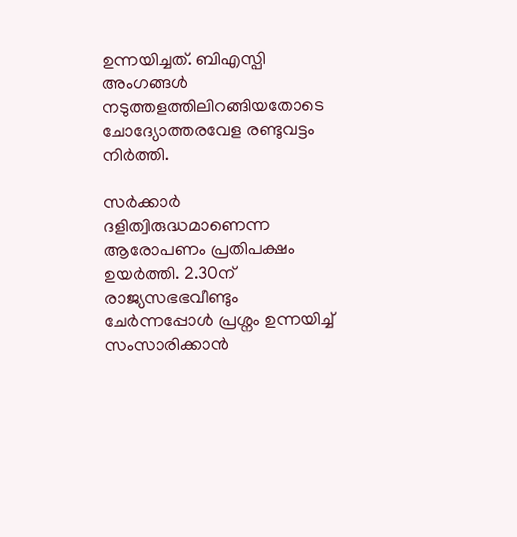ഉന്നയിച്ചത്. ബിഎസ്പി അംഗങ്ങള്‍ നടുത്തളത്തിലിറങ്ങിയതോടെ ചോദ്യോത്തരവേള രണ്ടുവട്ടം നിര്‍ത്തി.

സര്‍ക്കാര്‍ ദളിത്വിരുദ്ധമാണെന്ന ആരോപണം പ്രതിപക്ഷം ഉയര്‍ത്തി. 2.30ന് രാജ്യസഭഭവീണ്ടും ചേര്‍ന്നപ്പോള്‍ പ്രശ്നം ഉന്നയിച്ച് സംസാരിക്കാന്‍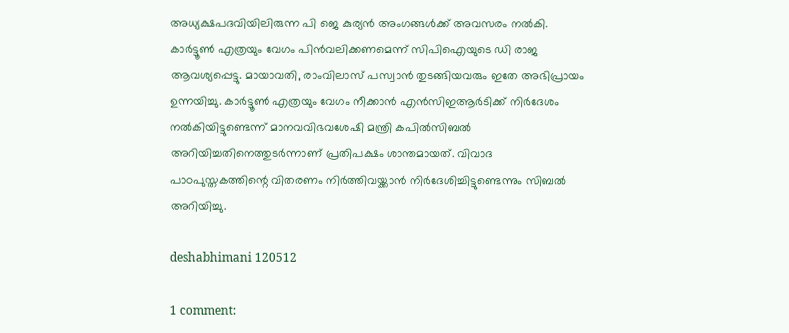അധ്യക്ഷപദവിയിലിരുന്ന പി ജെ കുര്യന്‍ അംഗങ്ങള്‍ക്ക് അവസരം നല്‍കി. കാര്‍ട്ടൂണ്‍ എത്രയും വേഗം പിന്‍വലിക്കണമെന്ന് സിപിഐയുടെ ഡി രാജ ആവശ്യപ്പെട്ടു. മായാവതി, രാംവിലാസ് പസ്വാന്‍ തുടങ്ങിയവരും ഇതേ അഭിപ്രായം ഉന്നയിച്ചു. കാര്‍ട്ടൂണ്‍ എത്രയും വേഗം നീക്കാന്‍ എന്‍സിഇആര്‍ടിക്ക് നിര്‍ദേശം നല്‍കിയിട്ടുണ്ടെന്ന് മാനവവിഭവശേഷി മന്ത്രി കപില്‍സിബല്‍ അറിയിച്ചതിനെത്തുടര്‍ന്നാണ് പ്രതിപക്ഷം ശാന്തമായത്. വിവാദ പാഠപുസ്തകത്തിന്റെ വിതരണം നിര്‍ത്തിവയ്ക്കാന്‍ നിര്‍ദേശിച്ചിട്ടുണ്ടെന്നും സിബല്‍ അറിയിച്ചു.

deshabhimani 120512

1 comment: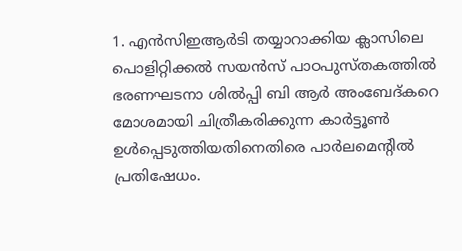1. എന്‍സിഇആര്‍ടി തയ്യാറാക്കിയ ക്ലാസിലെ പൊളിറ്റിക്കല്‍ സയന്‍സ് പാഠപുസ്തകത്തില്‍ ഭരണഘടനാ ശില്‍പ്പി ബി ആര്‍ അംബേദ്കറെ മോശമായി ചിത്രീകരിക്കുന്ന കാര്‍ട്ടൂണ്‍ ഉള്‍പ്പെടുത്തിയതിനെതിരെ പാര്‍ലമെന്റില്‍ പ്രതിഷേധം.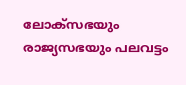ലോക്സഭയും രാജ്യസഭയും പലവട്ടം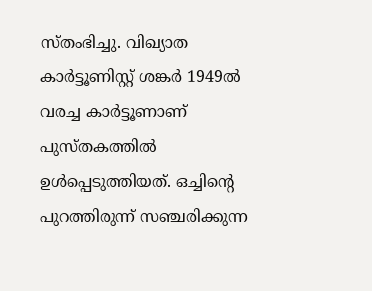സ്തംഭിച്ചു. വിഖ്യാത കാര്‍ട്ടൂണിസ്റ്റ് ശങ്കര്‍ 1949ല്‍ വരച്ച കാര്‍ട്ടൂണാണ് പുസ്തകത്തില്‍ ഉള്‍പ്പെടുത്തിയത്. ഒച്ചിന്റെ പുറത്തിരുന്ന് സഞ്ചരിക്കുന്ന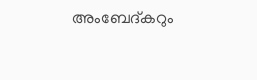അംബേദ്കറും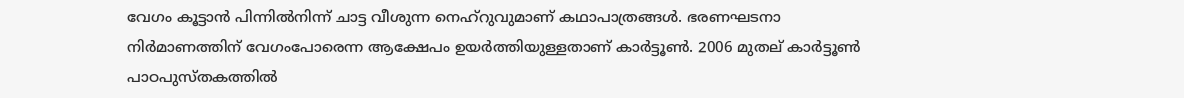വേഗം കൂട്ടാന്‍ പിന്നില്‍നിന്ന് ചാട്ട വീശുന്ന നെഹ്റുവുമാണ് കഥാപാത്രങ്ങള്‍. ഭരണഘടനാ നിര്‍മാണത്തിന് വേഗംപോരെന്ന ആക്ഷേപം ഉയര്‍ത്തിയുള്ളതാണ് കാര്‍ട്ടൂണ്‍. 2006 മുതല് കാര്‍ട്ടൂണ്‍ പാഠപുസ്തകത്തില്‍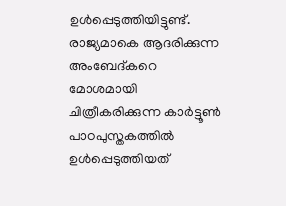ഉള്‍പ്പെടുത്തിയിട്ടുണ്ട്. രാജ്യമാകെ ആദരിക്കുന്ന അംബേദ്കറെ മോശമായി ചിത്രീകരിക്കുന്ന കാര്‍ട്ടൂണ്‍ പാഠപുസ്തകത്തില്‍ ഉള്‍പ്പെടുത്തിയത്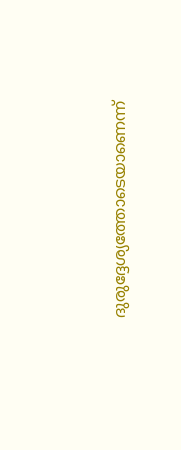ദുരുദ്ദേശ്യത്തോടെയാണെന്ന്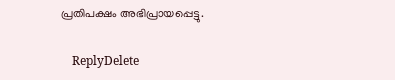പ്രതിപക്ഷം അഭിപ്രായപ്പെട്ടു.

    ReplyDelete